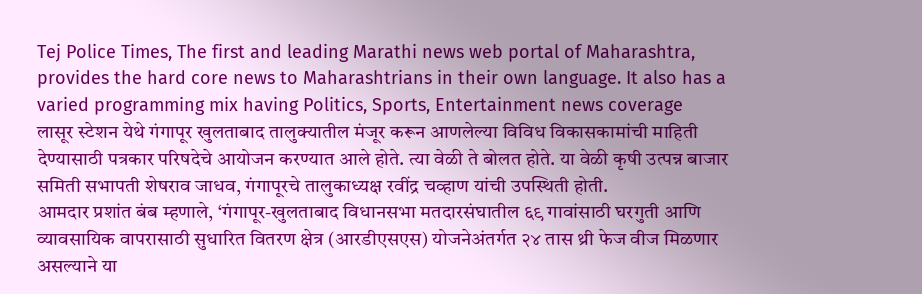Tej Police Times, The first and leading Marathi news web portal of Maharashtra, provides the hard core news to Maharashtrians in their own language. It also has a varied programming mix having Politics, Sports, Entertainment news coverage
लासूर स्टेशन येथे गंगापूर खुलताबाद तालुक्यातील मंजूर करून आणलेल्या विविध विकासकामांची माहिती देण्यासाठी पत्रकार परिषदेचे आयोजन करण्यात आले होते. त्या वेळी ते बोलत होते. या वेळी कृषी उत्पन्न बाजार समिती सभापती शेषराव जाधव, गंगापूरचे तालुकाध्यक्ष रवींद्र चव्हाण यांची उपस्थिती होती.
आमदार प्रशांत बंब म्हणाले, ‘गंगापूर-खुलताबाद विधानसभा मतदारसंघातील ६९ गावांसाठी घरगुती आणि व्यावसायिक वापरासाठी सुधारित वितरण क्षेत्र (आरडीएसएस) योजनेअंतर्गत २४ तास थ्री फेज वीज मिळणार असल्याने या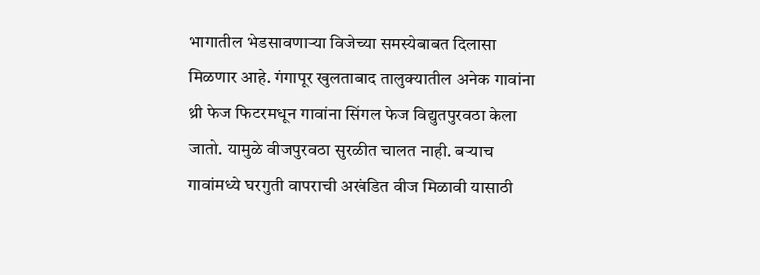भागातील भेडसावणाऱ्या विजेच्या समस्येबाबत दिलासा मिळणार आहे. गंगापूर खुलताबाद तालुक्यातील अनेक गावांना थ्री फेज फिटरमधून गावांना सिंगल फेज विद्युतपुरवठा केला जातो. यामुळे वीजपुरवठा सुरळीत चालत नाही. बऱ्याच गावांमध्ये घरगुती वापराची अखंडित वीज मिळावी यासाठी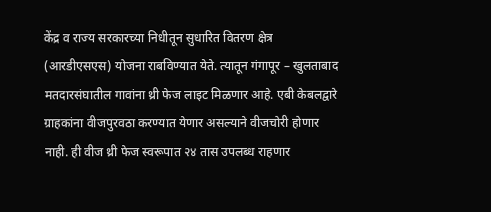केंद्र व राज्य सरकारच्या निधीतून सुधारित वितरण क्षेत्र (आरडीएसएस) योजना राबविण्यात येते. त्यातून गंगापूर – खुलताबाद मतदारसंघातील गावांना थ्री फेज लाइट मिळणार आहे. एबी केबलद्वारे ग्राहकांना वीजपुरवठा करण्यात येणार असल्याने वीजचोरी होणार नाही. ही वीज थ्री फेज स्वरूपात २४ तास उपलब्ध राहणार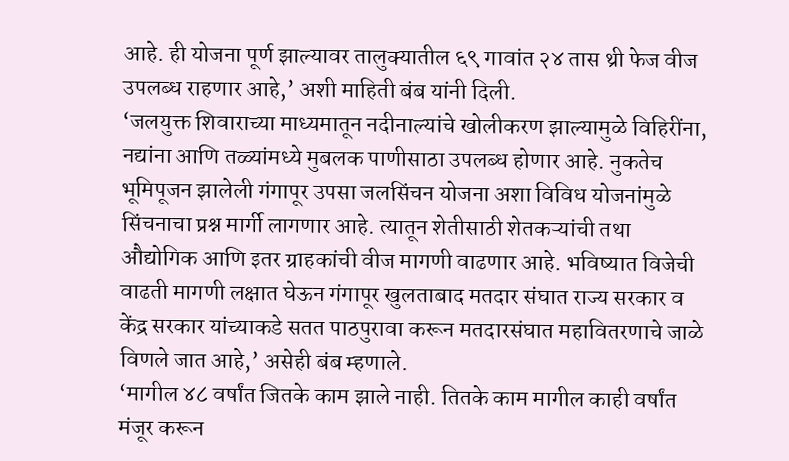आहे. ही योजना पूर्ण झाल्यावर तालुक्यातील ६९ गावांत २४ तास थ्री फेज वीज उपलब्ध राहणार आहे,’ अशी माहिती बंब यांनी दिली.
‘जलयुक्त शिवाराच्या माध्यमातून नदीनाल्यांचे खोलीकरण झाल्यामुळे विहिरींना, नद्यांना आणि तळ्यांमध्ये मुबलक पाणीसाठा उपलब्ध होणार आहे. नुकतेच भूमिपूजन झालेली गंगापूर उपसा जलसिंचन योजना अशा विविध योजनांमुळे सिंचनाचा प्रश्न मार्गी लागणार आहे. त्यातून शेतीसाठी शेतकऱ्यांची तथा औद्योगिक आणि इतर ग्राहकांची वीज मागणी वाढणार आहे. भविष्यात विजेची वाढती मागणी लक्षात घेऊन गंगापूर खुलताबाद मतदार संघात राज्य सरकार व केंद्र सरकार यांच्याकडे सतत पाठपुरावा करून मतदारसंघात महावितरणाचे जाळे विणले जात आहे,’ असेही बंब म्हणाले.
‘मागील ४८ वर्षांत जितके काम झाले नाही. तितके काम मागील काही वर्षांत मंजूर करून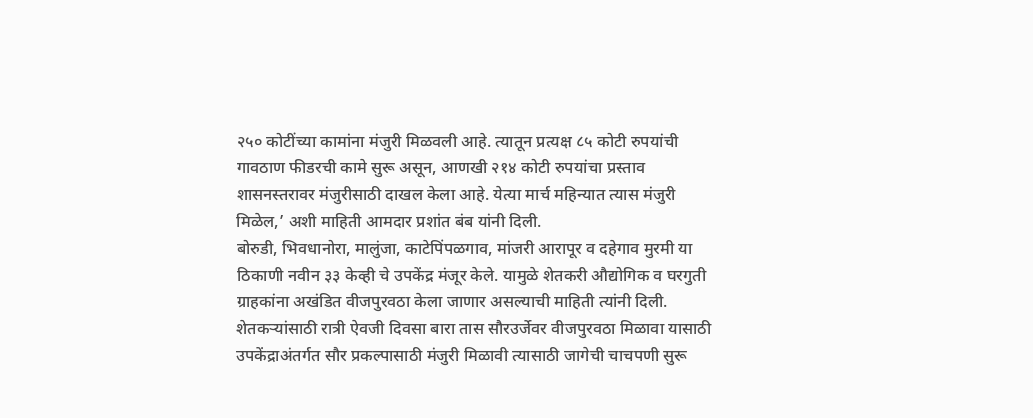२५० कोटींच्या कामांना मंजुरी मिळवली आहे. त्यातून प्रत्यक्ष ८५ कोटी रुपयांची गावठाण फीडरची कामे सुरू असून, आणखी २१४ कोटी रुपयांचा प्रस्ताव शासनस्तरावर मंजुरीसाठी दाखल केला आहे. येत्या मार्च महिन्यात त्यास मंजुरी मिळेल,’ अशी माहिती आमदार प्रशांत बंब यांनी दिली.
बोरुडी, भिवधानोरा, मालुंजा, काटेपिंपळगाव, मांजरी आरापूर व दहेगाव मुरमी या ठिकाणी नवीन ३३ केव्ही चे उपकेंद्र मंजूर केले. यामुळे शेतकरी औद्योगिक व घरगुती ग्राहकांना अखंडित वीजपुरवठा केला जाणार असल्याची माहिती त्यांनी दिली.
शेतकऱ्यांसाठी रात्री ऐवजी दिवसा बारा तास सौरउर्जेवर वीजपुरवठा मिळावा यासाठी उपकेंद्राअंतर्गत सौर प्रकल्पासाठी मंजुरी मिळावी त्यासाठी जागेची चाचपणी सुरू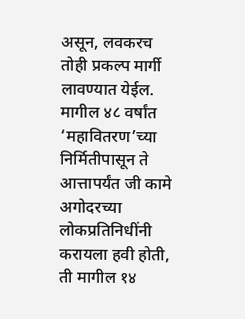असून, लवकरच तोही प्रकल्प मार्गी लावण्यात येईल.
मागील ४८ वर्षांत ‘महावितरण’च्या निर्मितीपासून ते आत्तापर्यंत जी कामे अगोदरच्या लोकप्रतिनिधींनी करायला हवी होती, ती मागील १४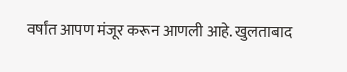वर्षांत आपण मंजूर करून आणली आहे. खुलताबाद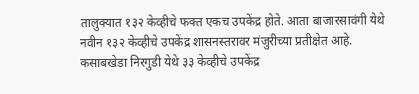तालुक्यात १३२ केव्हीचे फक्त एकच उपकेंद्र होते. आता बाजारसावंगी येथे नवीन १३२ केव्हीचे उपकेंद्र शासनस्तरावर मंजुरीच्या प्रतीक्षेत आहे. कसाबखेडा निरगुडी येथे ३३ केव्हीचे उपकेंद्र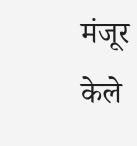मंजूर केले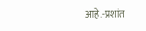आहे.-प्रशांत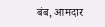बंब, आमदार